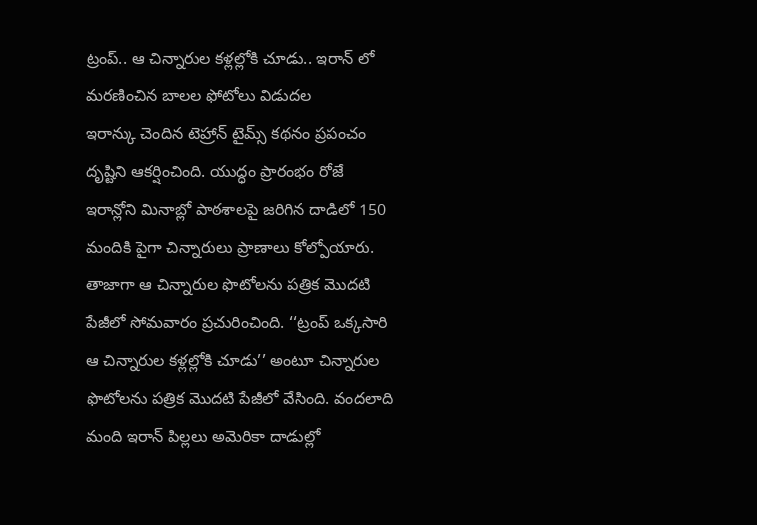ట్రంప్.. ఆ చిన్నారుల కళ్లల్లోకి చూడు.. ఇరాన్ లో మరణించిన బాలల ఫోటోలు విడుదల
ఇరాన్కు చెందిన టెహ్రాన్ టైమ్స్ కథనం ప్రపంచం దృష్టిని ఆకర్షించింది. యుద్ధం ప్రారంభం రోజే ఇరాన్లోని మినాబ్లో పాఠశాలపై జరిగిన దాడిలో 150 మందికి పైగా చిన్నారులు ప్రాణాలు కోల్పోయారు. తాజాగా ఆ చిన్నారుల ఫొటోలను పత్రిక మొదటి పేజీలో సోమవారం ప్రచురించింది. ‘‘ట్రంప్ ఒక్కసారి ఆ చిన్నారుల కళ్లల్లోకి చూడు’’ అంటూ చిన్నారుల ఫొటోలను పత్రిక మొదటి పేజీలో వేసింది. వందలాది మంది ఇరాన్ పిల్లలు అమెరికా దాడుల్లో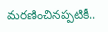మరణించినప్పటికీ..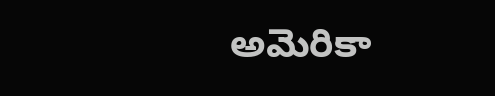అమెరికా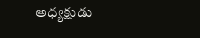అధ్యక్షుడు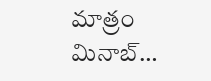మాత్రం మినాబ్…